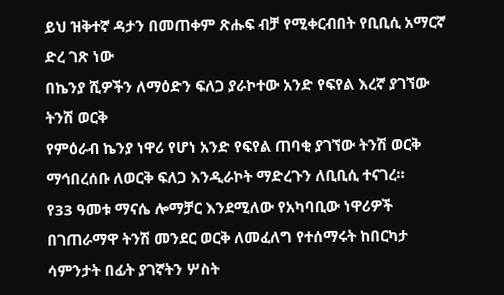ይህ ዝቅተኛ ዳታን በመጠቀም ጽሑፍ ብቻ የሚቀርብበት የቢቢሲ አማርኛ ድረ ገጽ ነው
በኬንያ ሺዎችን ለማዕድን ፍለጋ ያራኮተው አንድ የፍየል እረኛ ያገኘው ትንሽ ወርቅ
የምዕራብ ኬንያ ነዋሪ የሆነ አንድ የፍየል ጠባቂ ያገኘው ትንሽ ወርቅ ማኅበረሰቡ ለወርቅ ፍለጋ እንዲራኮት ማድረጉን ለቢቢሲ ተናገረ።
የ33 ዓመቱ ማናሴ ሎማቻር እንደሚለው የአካባቢው ነዋሪዎች በገጠራማዋ ትንሽ መንደር ወርቅ ለመፈለግ የተሰማሩት ከበርካታ ሳምንታት በፊት ያገኛትን ሦስት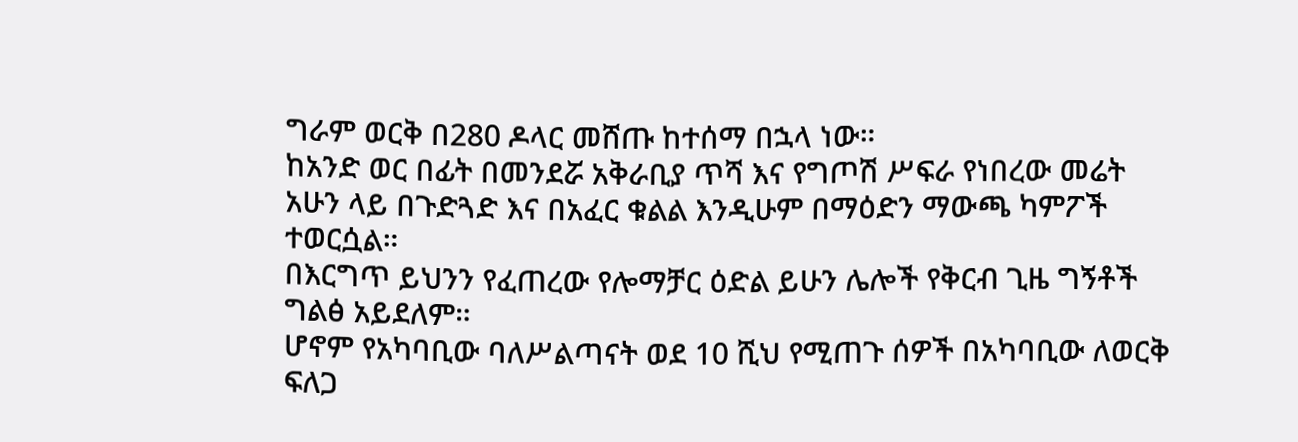ግራም ወርቅ በ280 ዶላር መሸጡ ከተሰማ በኋላ ነው።
ከአንድ ወር በፊት በመንደሯ አቅራቢያ ጥሻ እና የግጦሽ ሥፍራ የነበረው መሬት አሁን ላይ በጉድጓድ እና በአፈር ቁልል እንዲሁም በማዕድን ማውጫ ካምፖች ተወርሷል።
በእርግጥ ይህንን የፈጠረው የሎማቻር ዕድል ይሁን ሌሎች የቅርብ ጊዜ ግኝቶች ግልፅ አይደለም።
ሆኖም የአካባቢው ባለሥልጣናት ወደ 10 ሺህ የሚጠጉ ሰዎች በአካባቢው ለወርቅ ፍለጋ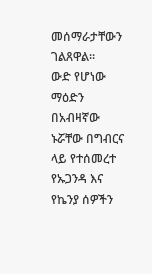መሰማራታቸውን ገልጸዋል።
ውድ የሆነው ማዕድን በአብዛኛው ኑሯቸው በግብርና ላይ የተሰመረተ የኡጋንዳ እና የኬንያ ሰዎችን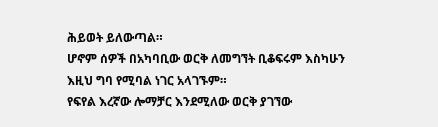ሕይወት ይለውጣል።
ሆኖም ሰዎች በአካባቢው ወርቅ ለመግኘት ቢቆፍሩም እስካሁን እዚህ ግባ የሚባል ነገር አላገኙም።
የፍየል እረኛው ሎማቻር እንደሚለው ወርቅ ያገኘው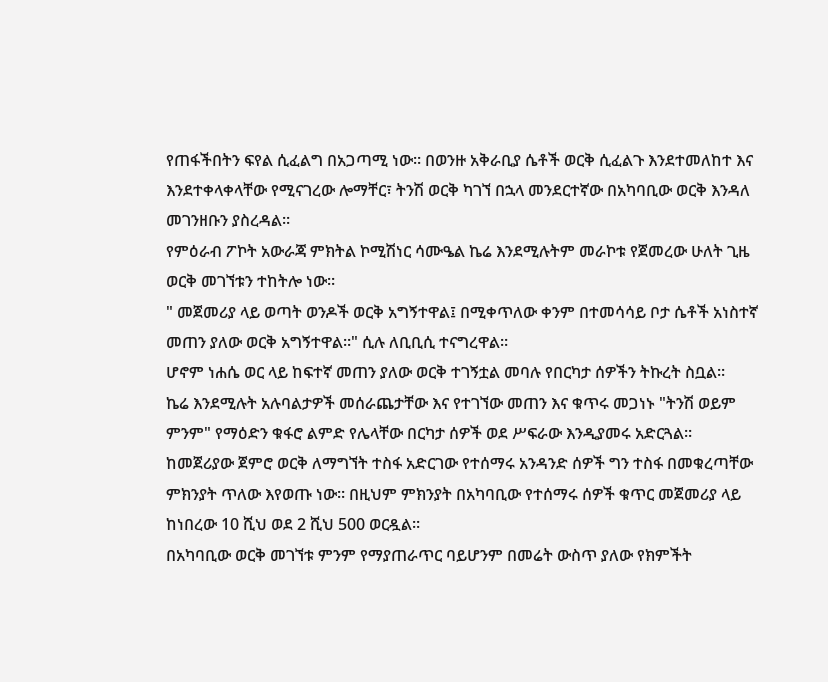የጠፋችበትን ፍየል ሲፈልግ በአጋጣሚ ነው። በወንዙ አቅራቢያ ሴቶች ወርቅ ሲፈልጉ እንደተመለከተ እና እንደተቀላቀላቸው የሚናገረው ሎማቸር፣ ትንሽ ወርቅ ካገኘ በኋላ መንደርተኛው በአካባቢው ወርቅ እንዳለ መገንዘቡን ያስረዳል።
የምዕራብ ፖኮት አውራጃ ምክትል ኮሚሽነር ሳሙዔል ኬሬ እንደሚሉትም መራኮቱ የጀመረው ሁለት ጊዜ ወርቅ መገኘቱን ተከትሎ ነው።
" መጀመሪያ ላይ ወጣት ወንዶች ወርቅ አግኝተዋል፤ በሚቀጥለው ቀንም በተመሳሳይ ቦታ ሴቶች አነስተኛ መጠን ያለው ወርቅ አግኝተዋል።" ሲሉ ለቢቢሲ ተናግረዋል።
ሆኖም ነሐሴ ወር ላይ ከፍተኛ መጠን ያለው ወርቅ ተገኝቷል መባሉ የበርካታ ሰዎችን ትኩረት ስቧል።
ኬሬ እንደሚሉት አሉባልታዎች መሰራጨታቸው እና የተገኘው መጠን እና ቁጥሩ መጋነኑ "ትንሽ ወይም ምንም" የማዕድን ቁፋሮ ልምድ የሌላቸው በርካታ ሰዎች ወደ ሥፍራው እንዲያመሩ አድርጓል።
ከመጀሪያው ጀምሮ ወርቅ ለማግኘት ተስፋ አድርገው የተሰማሩ አንዳንድ ሰዎች ግን ተስፋ በመቁረጣቸው ምክንያት ጥለው እየወጡ ነው። በዚህም ምክንያት በአካባቢው የተሰማሩ ሰዎች ቁጥር መጀመሪያ ላይ ከነበረው 10 ሺህ ወደ 2 ሺህ 500 ወርዷል።
በአካባቢው ወርቅ መገኘቱ ምንም የማያጠራጥር ባይሆንም በመሬት ውስጥ ያለው የክምችት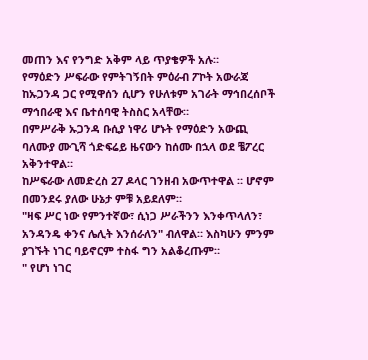መጠን እና የንግድ አቅም ላይ ጥያቄዎች አሉ።
የማዕድን ሥፍራው የምትገኝበት ምዕራብ ፖኮት አውራጃ ከኡጋንዳ ጋር የሚዋሰን ሲሆን የሁለቱም አገራት ማኅበረሰቦች ማኅበራዊ እና ቤተሰባዊ ትስስር አላቸው።
በምሥራቅ ኡጋንዳ ቡሲያ ነዋሪ ሆኑት የማዕድን አውጪ ባለሙያ ሙጊሻ ጎድፍሬይ ዜናውን ከሰሙ በኋላ ወደ ቼፖረር አቅንተዋል።
ከሥፍራው ለመድረስ 27 ዶላር ገንዘብ አውጥተዋል ። ሆኖም በመንደሩ ያለው ሁኔታ ምቹ አይደለም።
"ዛፍ ሥር ነው የምንተኛው፣ ሲነጋ ሥራችንን እንቀጥላለን፣ አንዳንዴ ቀንና ሌሊት እንሰራለን" ብለዋል። እስካሁን ምንም ያገኙት ነገር ባይኖርም ተስፋ ግን አልቆረጡም።
" የሆነ ነገር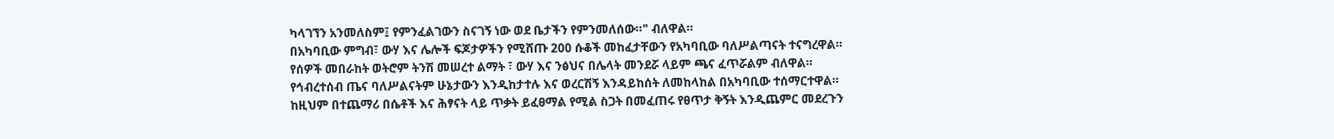ካላገኘን አንመለስም፤ የምንፈልገውን ስናገኝ ነው ወደ ቤታችን የምንመለሰው።" ብለዋል።
በአካባቢው ምግብ፣ ውሃ እና ሌሎች ፍጆታዎችን የሚሸጡ 200 ሱቆች መከፈታቸውን የአካባቢው ባለሥልጣናት ተናግረዋል።
የሰዎች መበራከት ወትሮም ትንሽ መሠረተ ልማት ፣ ውሃ እና ንፅህና በሌላት መንደሯ ላይም ጫና ፈጥሯልም ብለዋል።
የኅብረተሰብ ጤና ባለሥልናትም ሁኔታውን እንዲከታተሉ እና ወረርሽኝ እንዳይከሰት ለመከላከል በአካባቢው ተሰማርተዋል።
ከዚህም በተጨማሪ በሴቶች እና ሕፃናት ላይ ጥቃት ይፈፀማል የሚል ስጋት በመፈጠሩ የፀጥታ ቅኝት እንዲጨምር መደረጉን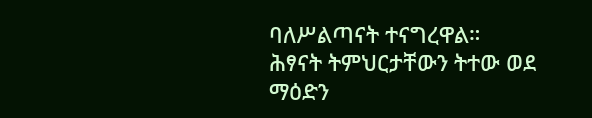ባለሥልጣናት ተናግረዋል።
ሕፃናት ትምህርታቸውን ትተው ወደ ማዕድን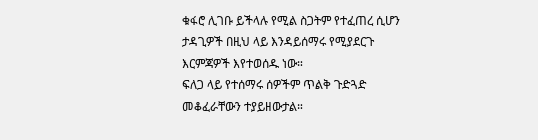ቁፋሮ ሊገቡ ይችላሉ የሚል ስጋትም የተፈጠረ ሲሆን ታዳጊዎች በዚህ ላይ እንዳይሰማሩ የሚያደርጉ እርምጃዎች እየተወሰዱ ነው።
ፍለጋ ላይ የተሰማሩ ሰዎችም ጥልቅ ጉድጓድ መቆፈራቸውን ተያይዘውታል።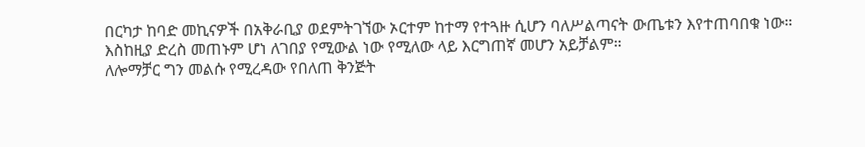በርካታ ከባድ መኪናዎች በአቅራቢያ ወደምትገኘው ኦርተም ከተማ የተጓዙ ሲሆን ባለሥልጣናት ውጤቱን እየተጠባበቁ ነው።
እስከዚያ ድረስ መጠኑም ሆነ ለገበያ የሚውል ነው የሚለው ላይ እርግጠኛ መሆን አይቻልም።
ለሎማቻር ግን መልሱ የሚረዳው የበለጠ ቅንጅት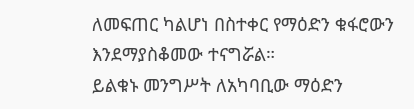ለመፍጠር ካልሆነ በስተቀር የማዕድን ቁፋሮውን እንደማያስቆመው ተናግሯል።
ይልቁኑ መንግሥት ለአካባቢው ማዕድን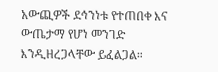አውጪዎች ደኅንነቱ የተጠበቀ እና ውጤታማ የሆነ መንገድ እንዲዘረጋላቸው ይፈልጋል።